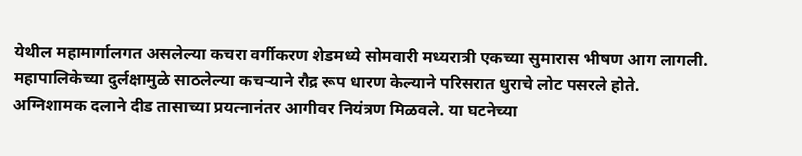येथील महामार्गालगत असलेल्या कचरा वर्गीकरण शेडमध्ये सोमवारी मध्यरात्री एकच्या सुमारास भीषण आग लागली. महापालिकेच्या दुर्लक्षामुळे साठलेल्या कचऱ्याने रौद्र रूप धारण केल्याने परिसरात धुराचे लोट पसरले होते.
अग्निशामक दलाने दीड तासाच्या प्रयत्नानंतर आगीवर नियंत्रण मिळवले. या घटनेच्या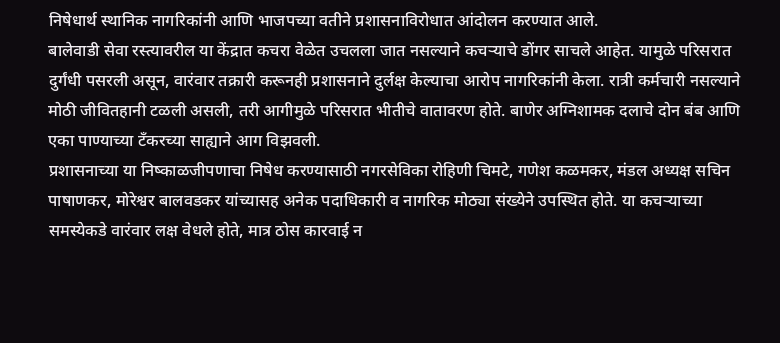निषेधार्थ स्थानिक नागरिकांनी आणि भाजपच्या वतीने प्रशासनाविरोधात आंदोलन करण्यात आले.
बालेवाडी सेवा रस्त्यावरील या केंद्रात कचरा वेळेत उचलला जात नसल्याने कचऱ्याचे डोंगर साचले आहेत. यामुळे परिसरात दुर्गंधी पसरली असून, वारंवार तक्रारी करूनही प्रशासनाने दुर्लक्ष केल्याचा आरोप नागरिकांनी केला. रात्री कर्मचारी नसल्याने मोठी जीवितहानी टळली असली, तरी आगीमुळे परिसरात भीतीचे वातावरण होते. बाणेर अग्निशामक दलाचे दोन बंब आणि एका पाण्याच्या टँकरच्या साह्याने आग विझवली.
प्रशासनाच्या या निष्काळजीपणाचा निषेध करण्यासाठी नगरसेविका रोहिणी चिमटे, गणेश कळमकर, मंडल अध्यक्ष सचिन पाषाणकर, मोरेश्वर बालवडकर यांच्यासह अनेक पदाधिकारी व नागरिक मोठ्या संख्येने उपस्थित होते. या कचऱ्याच्या समस्येकडे वारंवार लक्ष वेधले होते, मात्र ठोस कारवाई न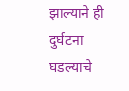झाल्याने ही दुर्घटना घडल्याचे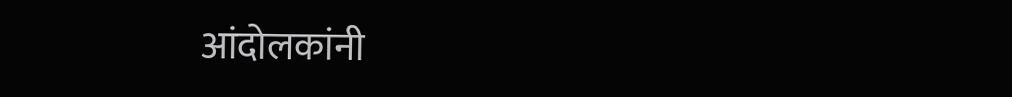आंदोलकांनी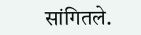सांगितले.